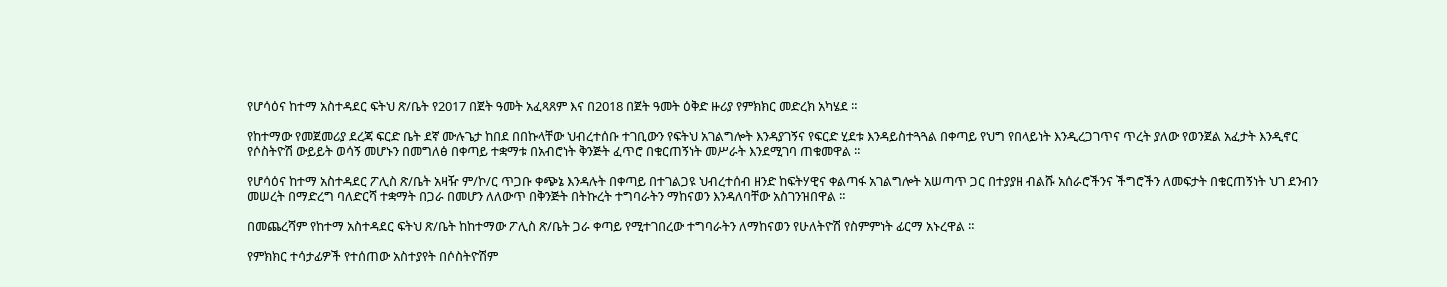የሆሳዕና ከተማ አስተዳደር ፍትህ ጽ/ቤት የ2017 በጀት ዓመት አፈጻጸም እና በ2018 በጀት ዓመት ዕቅድ ዙሪያ የምክክር መድረክ አካሄደ ።

የከተማው የመጀመሪያ ደረጃ ፍርድ ቤት ደኛ ሙሉጌታ ከበደ በበኩላቸው ህብረተሰቡ ተገቢውን የፍትህ አገልግሎት እንዳያገኝና የፍርድ ሂደቱ እንዳይስተጓጓል በቀጣይ የህግ የበላይነት እንዲረጋገጥና ጥረት ያለው የወንጀል አፈታት እንዲኖር የሶስትዮሽ ውይይት ወሳኝ መሆኑን በመግለፅ በቀጣይ ተቋማቱ በአብሮነት ቅንጅት ፈጥሮ በቁርጠኝነት መሥራት እንደሚገባ ጠቁመዋል ።

የሆሳዕና ከተማ አስተዳደር ፖሊስ ጽ/ቤት አዛዥ ም/ኮ/ር ጥጋቡ ቀጭኔ እንዳሉት በቀጣይ በተገልጋዩ ህብረተሰብ ዘንድ ከፍትሃዊና ቀልጣፋ አገልግሎት አሠጣጥ ጋር በተያያዘ ብልሹ አሰራሮችንና ችግሮችን ለመፍታት በቁርጠኝነት ህገ ደንብን መሠረት በማድረግ ባለድርሻ ተቋማት በጋራ በመሆን ለለውጥ በቅንጅት በትኩረት ተግባራትን ማከናወን እንዳለባቸው አስገንዝበዋል ።

በመጨረሻም የከተማ አስተዳደር ፍትህ ጽ/ቤት ከከተማው ፖሊስ ጽ/ቤት ጋራ ቀጣይ የሚተገበረው ተግባራትን ለማከናወን የሁለትዮሽ የስምምነት ፊርማ አኑረዋል ።

የምክክር ተሳታፊዎች የተሰጠው አስተያየት በሶስትዮሽም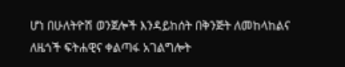ሆነ በሁለትዮሽ ወንጀሎች እንዳይከሰት በቅንጅት ለመከላከልና ለዜጎች ፍትሐዊና ቀልጣፋ አገልግሎት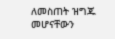ለመስጠት ዝግጁ መሆናቸውን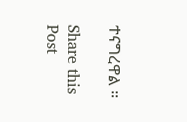ተናግረዋል ።

Share this Post